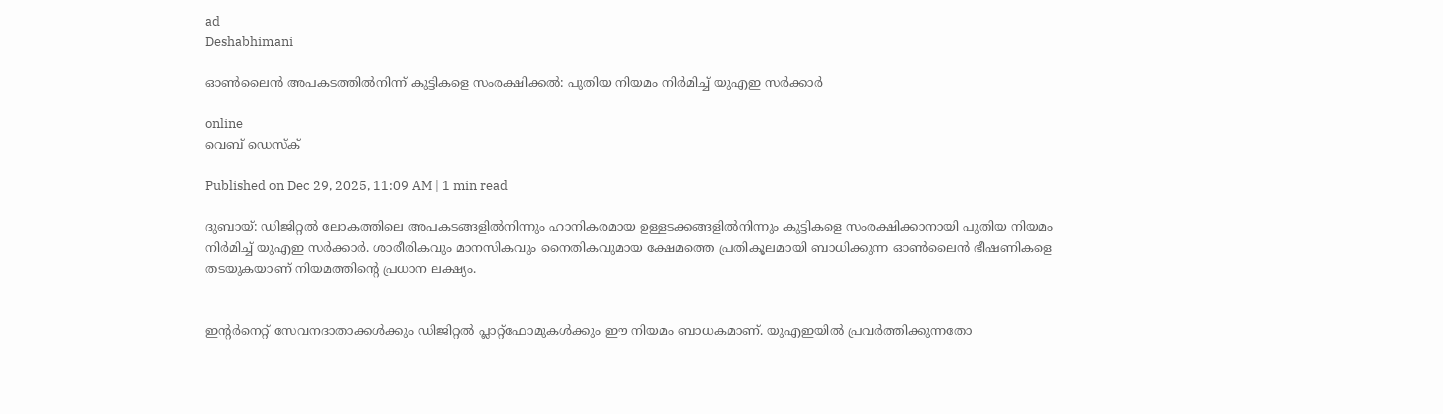ad
Deshabhimani

ഓൺലൈൻ അപകടത്തിൽനിന്ന് കുട്ടികളെ സംരക്ഷിക്കൽ: പുതിയ നിയമം നിർമിച്ച്‌ യുഎഇ സർക്കാർ

online
വെബ് ഡെസ്ക്

Published on Dec 29, 2025, 11:09 AM | 1 min read

ദുബായ്: ഡിജിറ്റൽ ലോകത്തിലെ അപകടങ്ങളിൽനിന്നും ഹാനികരമായ ഉള്ളടക്കങ്ങളിൽനിന്നും കുട്ടികളെ സംരക്ഷിക്കാനായി പുതിയ നിയമം നിർമിച്ച്‌ യുഎഇ സർക്കാർ. ശാരീരികവും മാനസികവും നൈതികവുമായ ക്ഷേമത്തെ പ്രതികൂലമായി ബാധിക്കുന്ന ഓൺലൈൻ ഭീഷണികളെ തടയുകയാണ് നിയമത്തിന്റെ പ്രധാന ലക്ഷ്യം.


ഇന്റർനെറ്റ് സേവനദാതാക്കൾക്കും ഡിജിറ്റൽ പ്ലാറ്റ്‌ഫോമുകൾക്കും ഈ നിയമം ബാധകമാണ്. യുഎഇയിൽ പ്രവർത്തിക്കുന്നതോ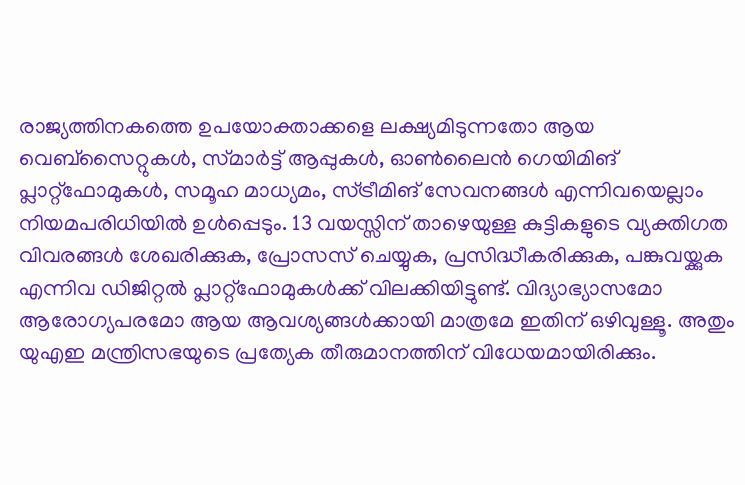രാജ്യത്തിനകത്തെ ഉപയോക്താക്കളെ ലക്ഷ്യമിടുന്നതോ ആയ വെബ്‌സൈറ്റുകൾ, സ്‌മാർട്ട് ആപ്പുകൾ, ഓൺലൈൻ ഗെയിമിങ്‌ പ്ലാറ്റ്‌ഫോമുകൾ, സമൂഹ മാധ്യമം, സ്ട്രീമിങ്‌ സേവനങ്ങൾ എന്നിവയെല്ലാം നിയമപരിധിയിൽ ഉൾപ്പെടും. 13 വയസ്സിന് താഴെയുള്ള കുട്ടികളുടെ വ്യക്തിഗത വിവരങ്ങൾ ശേഖരിക്കുക, പ്രോസസ് ചെയ്യുക, പ്രസിദ്ധീകരിക്കുക, പങ്കുവയ്ക്കുക എന്നിവ ഡിജിറ്റൽ പ്ലാറ്റ്‌ഫോമുകൾക്ക് വിലക്കിയിട്ടുണ്ട്. വിദ്യാഭ്യാസമോ ആരോഗ്യപരമോ ആയ ആവശ്യങ്ങൾക്കായി മാത്രമേ ഇതിന് ഒഴിവുള്ളൂ. അതും യുഎഇ മന്ത്രിസഭയുടെ പ്രത്യേക തീരുമാനത്തിന് വിധേയമായിരിക്കും.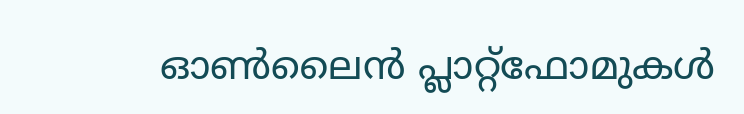ഓൺലൈൻ പ്ലാറ്റ്‌ഫോമുകൾ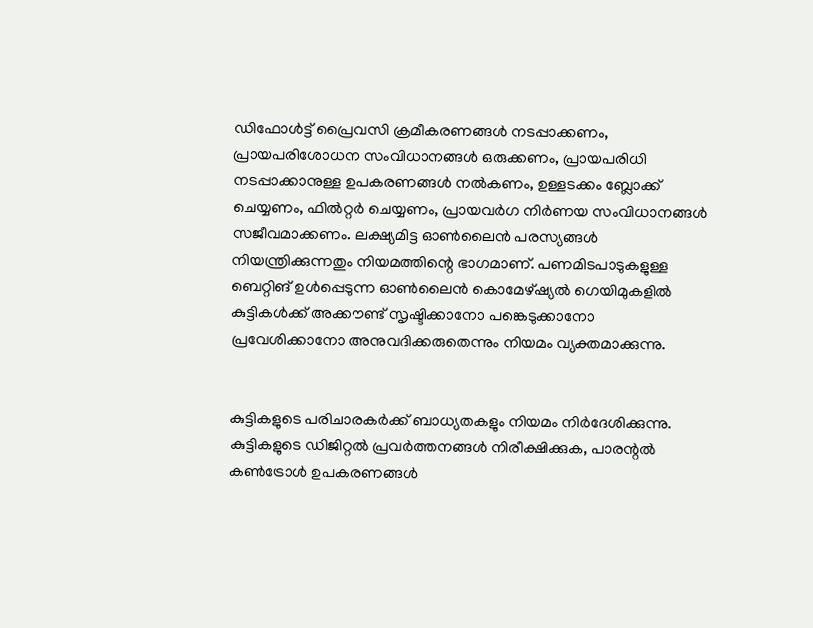ഡിഫോൾട്ട് പ്രൈവസി ക്രമീകരണങ്ങൾ നടപ്പാക്കണം, പ്രായപരിശോധന സംവിധാനങ്ങൾ ഒരുക്കണം, പ്രായപരിധി നടപ്പാക്കാനുള്ള ഉപകരണങ്ങൾ നൽകണം, ഉള്ളടക്കം ബ്ലോക്ക്‌ ചെയ്യണം, ഫിൽറ്റർ ചെയ്യണം, പ്രായവർഗ നിർണയ സംവിധാനങ്ങൾ സജീവമാക്കണം. ലക്ഷ്യമിട്ട ഓൺലൈൻ പരസ്യങ്ങൾ നിയന്ത്രിക്കുന്നതും നിയമത്തിന്റെ ഭാഗമാണ്. പണമിടപാടുകളുള്ള ബെറ്റിങ്‌ ഉൾപ്പെടുന്ന ഓൺലൈൻ കൊമേഴ്ഷ്യൽ ഗെയിമുകളിൽ കുട്ടികൾക്ക് അക്കൗണ്ട് സൃഷ്ടിക്കാനോ പങ്കെടുക്കാനോ പ്രവേശിക്കാനോ അനുവദിക്കരുതെന്നും നിയമം വ്യക്തമാക്കുന്നു.


കുട്ടികളുടെ പരിചാരകർക്ക് ബാധ്യതകളും നിയമം നിർദേശിക്കുന്നു. കുട്ടികളുടെ ഡിജിറ്റൽ പ്രവർത്തനങ്ങൾ നിരീക്ഷിക്കുക, പാരന്റൽ കൺട്രോൾ ഉപകരണങ്ങൾ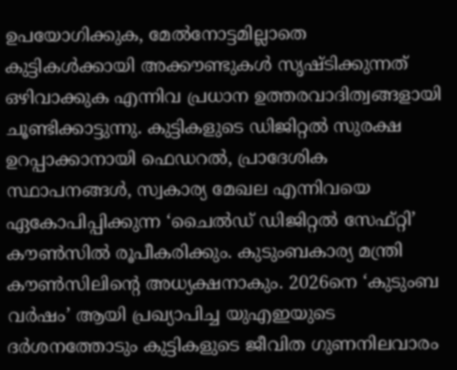ഉപയോഗിക്കുക, മേൽനോട്ടമില്ലാതെ കുട്ടികൾക്കായി അക്കൗണ്ടുകൾ സൃഷ്ടിക്കുന്നത് ഒഴിവാക്കുക എന്നിവ പ്രധാന ഉത്തരവാദിത്വങ്ങളായി ചൂണ്ടിക്കാട്ടുന്നു. കുട്ടികളുടെ ഡിജിറ്റൽ സുരക്ഷ ഉറപ്പാക്കാനായി ഫെഡറൽ, പ്രാദേശിക സ്ഥാപനങ്ങൾ, സ്വകാര്യ മേഖല എന്നിവയെ ഏകോപിപ്പിക്കുന്ന ‘ചൈൽഡ് ഡിജിറ്റൽ സേഫ്റ്റി’ കൗൺസിൽ രൂപീകരിക്കും. കുടുംബകാര്യ മന്ത്രി കൗൺസിലിന്റെ അധ്യക്ഷനാകും. 2026നെ ‘കുടുംബ വർഷം’ ആയി പ്രഖ്യാപിച്ച യുഎഇയുടെ ദർശനത്തോടും കുട്ടികളുടെ ജീവിത ഗുണനിലവാരം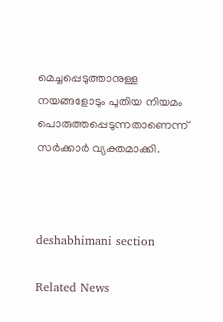മെച്ചപ്പെടുത്താനുള്ള നയങ്ങളോടും പുതിയ നിയമം പൊരുത്തപ്പെടുന്നതാണെന്ന് സർക്കാർ വ്യക്തമാക്കി.



deshabhimani section

Related News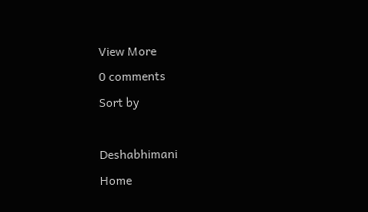View More
0 comments
Sort by

Deshabhimani
Home